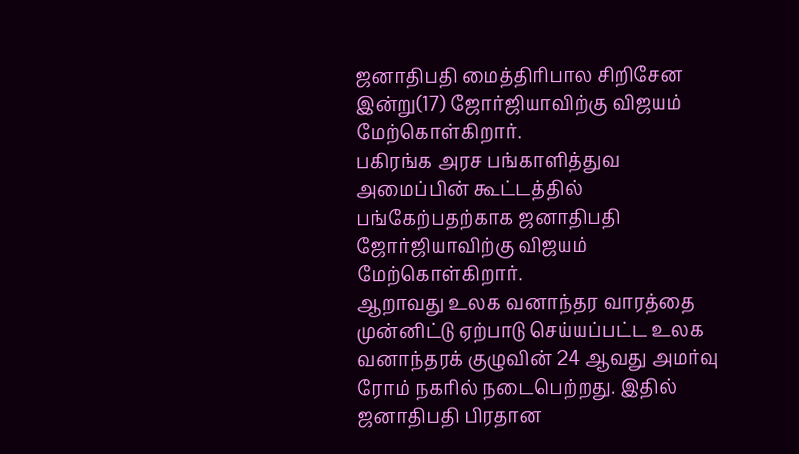ஜனாதிபதி மைத்திரிபால சிறிசேன இன்று(17) ஜோர்ஜியாவிற்கு விஜயம் மேற்கொள்கிறார்.
பகிரங்க அரச பங்காளித்துவ அமைப்பின் கூட்டத்தில் பங்கேற்பதற்காக ஜனாதிபதி ஜோர்ஜியாவிற்கு விஜயம் மேற்கொள்கிறார்.
ஆறாவது உலக வனாந்தர வாரத்தை முன்னிட்டு ஏற்பாடு செய்யப்பட்ட உலக வனாந்தரக் குழுவின் 24 ஆவது அமர்வு ரோம் நகரில் நடைபெற்றது. இதில் ஜனாதிபதி பிரதான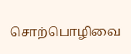சொற்பொழிவை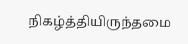நிகழ்த்தியிருந்தமை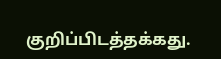குறிப்பிடத்தக்கது.